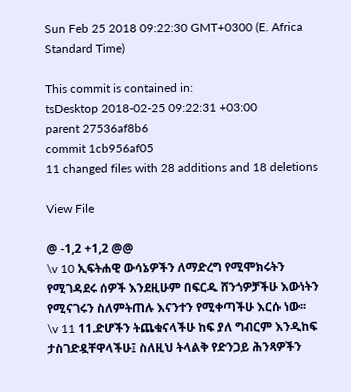Sun Feb 25 2018 09:22:30 GMT+0300 (E. Africa Standard Time)

This commit is contained in:
tsDesktop 2018-02-25 09:22:31 +03:00
parent 27536af8b6
commit 1cb956af05
11 changed files with 28 additions and 18 deletions

View File

@ -1,2 +1,2 @@
\v 10 ኢፍትሐዊ ውሳኔዎችን ለማድረግ የሚሞክሩትን የሚገዳደሩ ሰዎች እንደዚሁም በፍርዱ ሸንጎዎቻችሁ እውነትን የሚናገሩን ስለምትጠሉ እናንተን የሚቀጣችሁ እርሱ ነው፡፡
\v 11 11.ድሆችን ትጨቁናላችሁ ከፍ ያለ ግብርም እንዲከፍ ታስገድዷቸዋላችሁ፤ ስለዚህ ትላልቅ የድንጋይ ሕንጻዎችን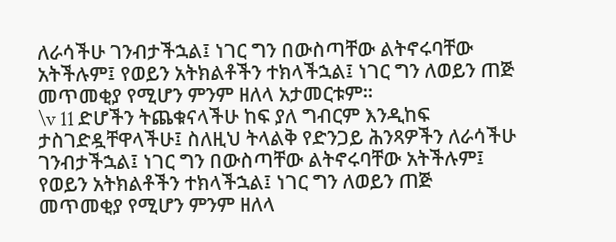ለራሳችሁ ገንብታችኋል፤ ነገር ግን በውስጣቸው ልትኖሩባቸው አትችሉም፤ የወይን አትክልቶችን ተክላችኋል፤ ነገር ግን ለወይን ጠጅ መጥመቂያ የሚሆን ምንም ዘለላ አታመርቱም፡፡
\v 11 ድሆችን ትጨቁናላችሁ ከፍ ያለ ግብርም እንዲከፍ ታስገድዷቸዋላችሁ፤ ስለዚህ ትላልቅ የድንጋይ ሕንጻዎችን ለራሳችሁ ገንብታችኋል፤ ነገር ግን በውስጣቸው ልትኖሩባቸው አትችሉም፤ የወይን አትክልቶችን ተክላችኋል፤ ነገር ግን ለወይን ጠጅ መጥመቂያ የሚሆን ምንም ዘለላ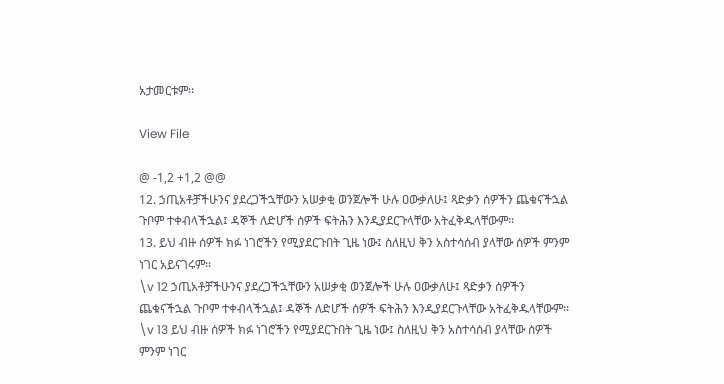አታመርቱም፡፡

View File

@ -1,2 +1,2 @@
12. ኃጢአቶቻችሁንና ያደረጋችኋቸውን አሠቃቂ ወንጀሎች ሁሉ ዐውቃለሁ፤ ጻድቃን ሰዎችን ጨቁናችኋል ጉቦም ተቀብላችኋል፤ ዳኞች ለድሆች ሰዎች ፍትሕን እንዲያደርጉላቸው አትፈቅዱላቸውም፡፡
13. ይህ ብዙ ሰዎች ክፉ ነገሮችን የሚያደርጉበት ጊዜ ነው፤ ስለዚህ ቅን አስተሳሰብ ያላቸው ሰዎች ምንም ነገር አይናገሩም፡፡
\v 12 ኃጢአቶቻችሁንና ያደረጋችኋቸውን አሠቃቂ ወንጀሎች ሁሉ ዐውቃለሁ፤ ጻድቃን ሰዎችን ጨቁናችኋል ጉቦም ተቀብላችኋል፤ ዳኞች ለድሆች ሰዎች ፍትሕን እንዲያደርጉላቸው አትፈቅዱላቸውም፡፡
\v 13 ይህ ብዙ ሰዎች ክፉ ነገሮችን የሚያደርጉበት ጊዜ ነው፤ ስለዚህ ቅን አስተሳሰብ ያላቸው ሰዎች ምንም ነገር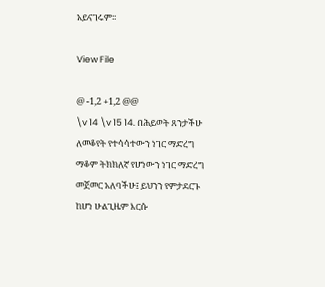አይናገሩም፡፡

View File

@ -1,2 +1,2 @@
\v 14 \v 15 14. በሕይወት ጸንታችሁ ለመቆየት የተሳሳተውን ነገር ማድረግ ማቆም ትክክለኛ የሆነውን ነገር ማድረግ መጀመር አለባችሁ፤ ይህንን የምታደርጉ ከሆነ ሁልጊዜም እርሱ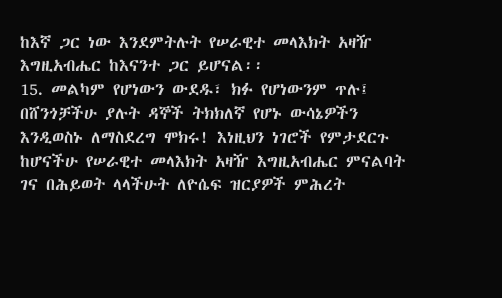ከእኛ ጋር ነው እንደምትሉት የሠራዊተ መላእክት አዛዥ እግዚአብሔር ከእናንተ ጋር ይሆናል፡፡
15. መልካም የሆነውን ውደዱ፣ ክፉ የሆነውንም ጥሉ፤ በሸንጎቻችሁ ያሉት ዳኞች ትክክለኛ የሆኑ ውሳኔዎችን እንዲወስኑ ለማስደረግ ሞክሩ! እነዚህን ነገሮች የምታደርጉ ከሆናችሁ የሠራዊተ መላእክት አዛዥ እግዚአብሔር ምናልባት ገና በሕይወት ላላችሁት ለዮሴፍ ዝርያዎች ምሕረት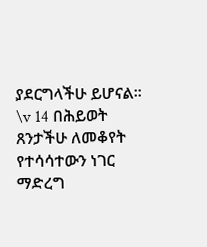ያደርግላችሁ ይሆናል፡፡
\v 14 በሕይወት ጸንታችሁ ለመቆየት የተሳሳተውን ነገር ማድረግ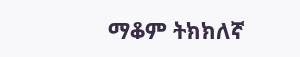ማቆም ትክክለኛ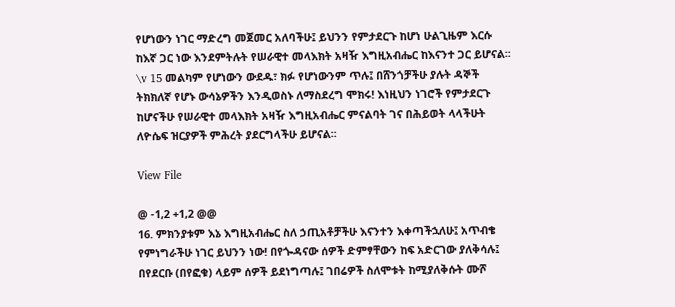የሆነውን ነገር ማድረግ መጀመር አለባችሁ፤ ይህንን የምታደርጉ ከሆነ ሁልጊዜም እርሱ ከእኛ ጋር ነው እንደምትሉት የሠራዊተ መላእክት አዛዥ እግዚአብሔር ከእናንተ ጋር ይሆናል፡፡
\v 15 መልካም የሆነውን ውደዱ፣ ክፉ የሆነውንም ጥሉ፤ በሸንጎቻችሁ ያሉት ዳኞች ትክክለኛ የሆኑ ውሳኔዎችን እንዲወስኑ ለማስደረግ ሞክሩ! እነዚህን ነገሮች የምታደርጉ ከሆናችሁ የሠራዊተ መላእክት አዛዥ እግዚአብሔር ምናልባት ገና በሕይወት ላላችሁት ለዮሴፍ ዝርያዎች ምሕረት ያደርግላችሁ ይሆናል፡፡

View File

@ -1,2 +1,2 @@
16. ምክንያቱም እኔ እግዚአብሔር ስለ ኃጢአቶቻችሁ እናንተን እቀጣችኋለሁ፤ አጥብቄ የምነግራችሁ ነገር ይህንን ነው! በየጐዳናው ሰዎች ድምፃቸውን ከፍ አድርገው ያለቅሳሉ፤ በየደርቡ (በየፎቁ) ላይም ሰዎች ይደነግጣሉ፤ ገበሬዎች ስለሞቱት ከሚያለቅሱት ሙሾ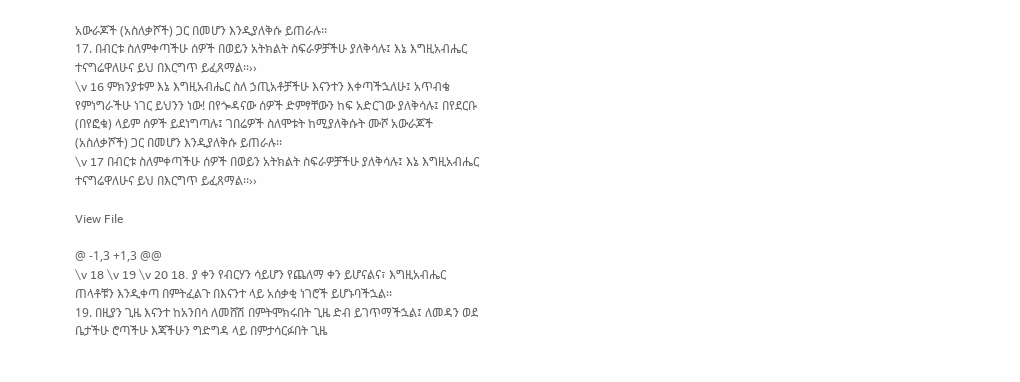አውራጆች (አስለቃሾች) ጋር በመሆን እንዲያለቅሱ ይጠራሉ፡፡
17. በብርቱ ስለምቀጣችሁ ሰዎች በወይን አትክልት ስፍራዎቻችሁ ያለቅሳሉ፤ እኔ እግዚአብሔር ተናግሬዋለሁና ይህ በእርግጥ ይፈጸማል፡፡››
\v 16 ምክንያቱም እኔ እግዚአብሔር ስለ ኃጢአቶቻችሁ እናንተን እቀጣችኋለሁ፤ አጥብቄ የምነግራችሁ ነገር ይህንን ነው! በየጐዳናው ሰዎች ድምፃቸውን ከፍ አድርገው ያለቅሳሉ፤ በየደርቡ (በየፎቁ) ላይም ሰዎች ይደነግጣሉ፤ ገበሬዎች ስለሞቱት ከሚያለቅሱት ሙሾ አውራጆች (አስለቃሾች) ጋር በመሆን እንዲያለቅሱ ይጠራሉ፡፡
\v 17 በብርቱ ስለምቀጣችሁ ሰዎች በወይን አትክልት ስፍራዎቻችሁ ያለቅሳሉ፤ እኔ እግዚአብሔር ተናግሬዋለሁና ይህ በእርግጥ ይፈጸማል፡፡››

View File

@ -1,3 +1,3 @@
\v 18 \v 19 \v 20 18. ያ ቀን የብርሃን ሳይሆን የጨለማ ቀን ይሆናልና፣ እግዚአብሔር ጠላቶቹን እንዲቀጣ በምትፈልጉ በእናንተ ላይ አሰቃቂ ነገሮች ይሆኑባችኋል፡፡
19. በዚያን ጊዜ እናንተ ከአንበሳ ለመሸሽ በምትሞክሩበት ጊዜ ድብ ይገጥማችኋል፤ ለመዳን ወደ ቤታችሁ ሮጣችሁ እጃችሁን ግድግዳ ላይ በምታሳርፉበት ጊዜ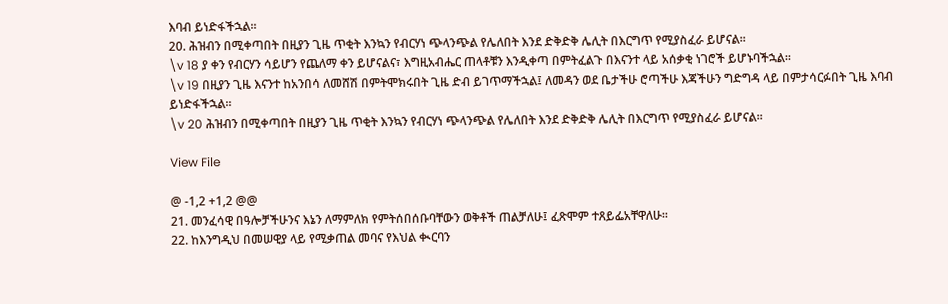እባብ ይነድፋችኋል፡፡
20. ሕዝብን በሚቀጣበት በዚያን ጊዜ ጥቂት እንኳን የብርሃነ ጭላንጭል የሌለበት እንደ ድቅድቅ ሌሊት በእርግጥ የሚያስፈራ ይሆናል፡፡
\v 18 ያ ቀን የብርሃን ሳይሆን የጨለማ ቀን ይሆናልና፣ እግዚአብሔር ጠላቶቹን እንዲቀጣ በምትፈልጉ በእናንተ ላይ አሰቃቂ ነገሮች ይሆኑባችኋል፡፡
\v 19 በዚያን ጊዜ እናንተ ከአንበሳ ለመሸሽ በምትሞክሩበት ጊዜ ድብ ይገጥማችኋል፤ ለመዳን ወደ ቤታችሁ ሮጣችሁ እጃችሁን ግድግዳ ላይ በምታሳርፉበት ጊዜ እባብ ይነድፋችኋል፡፡
\v 20 ሕዝብን በሚቀጣበት በዚያን ጊዜ ጥቂት እንኳን የብርሃነ ጭላንጭል የሌለበት እንደ ድቅድቅ ሌሊት በእርግጥ የሚያስፈራ ይሆናል፡፡

View File

@ -1,2 +1,2 @@
21. መንፈሳዊ በዓሎቻችሁንና እኔን ለማምለክ የምትሰበሰቡባቸውን ወቅቶች ጠልቻለሁ፤ ፈጽሞም ተጸይፌአቸዋለሁ፡፡
22. ከእንግዲህ በመሠዊያ ላይ የሚቃጠል መባና የእህል ቊርባን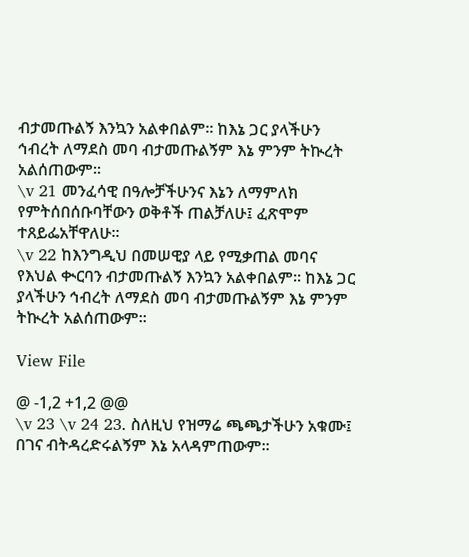ብታመጡልኝ እንኳን አልቀበልም፡፡ ከእኔ ጋር ያላችሁን ኅብረት ለማደስ መባ ብታመጡልኝም እኔ ምንም ትኲረት አልሰጠውም፡፡
\v 21 መንፈሳዊ በዓሎቻችሁንና እኔን ለማምለክ የምትሰበሰቡባቸውን ወቅቶች ጠልቻለሁ፤ ፈጽሞም ተጸይፌአቸዋለሁ፡፡
\v 22 ከእንግዲህ በመሠዊያ ላይ የሚቃጠል መባና የእህል ቊርባን ብታመጡልኝ እንኳን አልቀበልም፡፡ ከእኔ ጋር ያላችሁን ኅብረት ለማደስ መባ ብታመጡልኝም እኔ ምንም ትኲረት አልሰጠውም፡፡

View File

@ -1,2 +1,2 @@
\v 23 \v 24 23. ስለዚህ የዝማሬ ጫጫታችሁን አቁሙ፤ በገና ብትዳረድሩልኝም እኔ አላዳምጠውም፡፡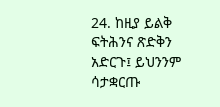24. ከዚያ ይልቅ ፍትሕንና ጽድቅን አድርጉ፤ ይህንንም ሳታቋርጡ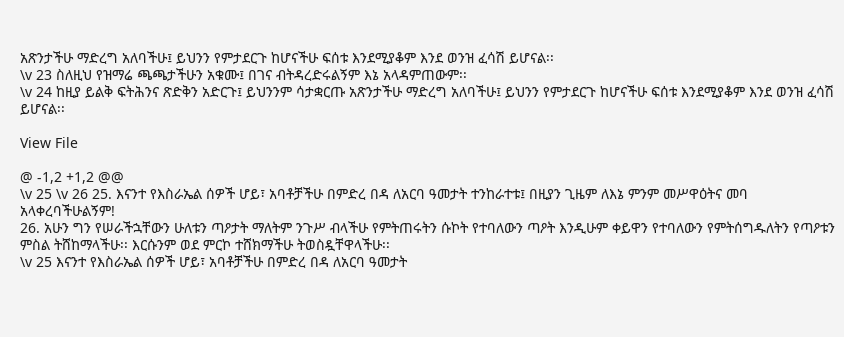አጽንታችሁ ማድረግ አለባችሁ፤ ይህንን የምታደርጉ ከሆናችሁ ፍሰቱ እንደሚያቆም እንደ ወንዝ ፈሳሽ ይሆናል፡፡
\v 23 ስለዚህ የዝማሬ ጫጫታችሁን አቁሙ፤ በገና ብትዳረድሩልኝም እኔ አላዳምጠውም፡፡
\v 24 ከዚያ ይልቅ ፍትሕንና ጽድቅን አድርጉ፤ ይህንንም ሳታቋርጡ አጽንታችሁ ማድረግ አለባችሁ፤ ይህንን የምታደርጉ ከሆናችሁ ፍሰቱ እንደሚያቆም እንደ ወንዝ ፈሳሽ ይሆናል፡፡

View File

@ -1,2 +1,2 @@
\v 25 \v 26 25. እናንተ የእስራኤል ሰዎች ሆይ፣ አባቶቻችሁ በምድረ በዳ ለአርባ ዓመታት ተንከራተቱ፤ በዚያን ጊዜም ለእኔ ምንም መሥዋዕትና መባ አላቀረባችሁልኝም!
26. አሁን ግን የሠራችኋቸውን ሁለቱን ጣዖታት ማለትም ንጉሥ ብላችሁ የምትጠሩትን ሱኮት የተባለውን ጣዖት እንዲሁም ቀይዋን የተባለውን የምትሰግዱለትን የጣዖቱን ምስል ትሸከማላችሁ፡፡ እርሱንም ወደ ምርኮ ተሸክማችሁ ትወስዷቸዋላችሁ፡፡
\v 25 እናንተ የእስራኤል ሰዎች ሆይ፣ አባቶቻችሁ በምድረ በዳ ለአርባ ዓመታት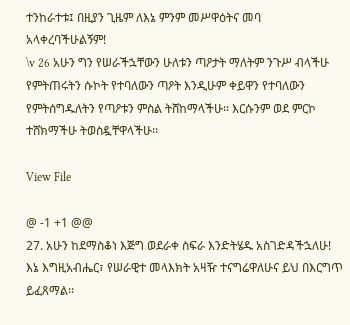ተንከራተቱ፤ በዚያን ጊዜም ለእኔ ምንም መሥዋዕትና መባ አላቀረባችሁልኝም!
\v 26 አሁን ግን የሠራችኋቸውን ሁለቱን ጣዖታት ማለትም ንጉሥ ብላችሁ የምትጠሩትን ሱኮት የተባለውን ጣዖት እንዲሁም ቀይዋን የተባለውን የምትሰግዱለትን የጣዖቱን ምስል ትሸከማላችሁ፡፡ እርሱንም ወደ ምርኮ ተሸክማችሁ ትወስዷቸዋላችሁ፡፡

View File

@ -1 +1 @@
27. አሁን ከደማስቆነ እጅግ ወደራቀ ስፍራ እንድትሄዱ አስገድዳችኋለሁ! እኔ እግዚአብሔር፣ የሠራዊተ መላእክት አዛዥ ተናግሬዋለሁና ይህ በእርግጥ ይፈጸማል፡፡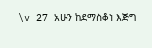\v 27 አሁን ከደማስቆነ እጅግ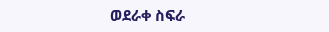ወደራቀ ስፍራ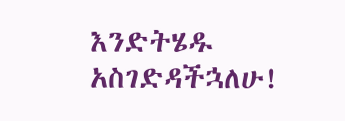እንድትሄዱ አስገድዳችኋለሁ!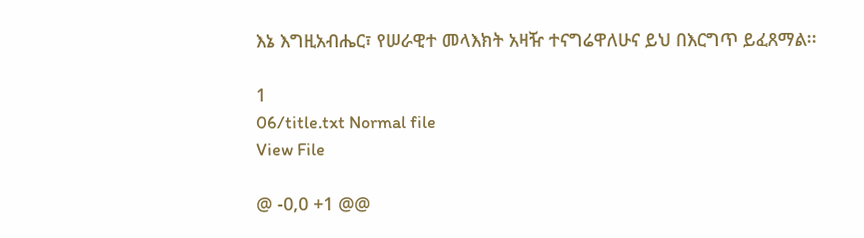እኔ እግዚአብሔር፣ የሠራዊተ መላእክት አዛዥ ተናግሬዋለሁና ይህ በእርግጥ ይፈጸማል፡፡

1
06/title.txt Normal file
View File

@ -0,0 +1 @@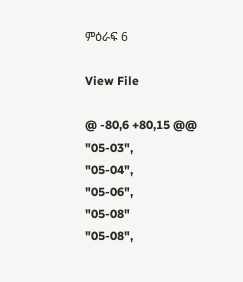ምዕራፍ 6

View File

@ -80,6 +80,15 @@
"05-03",
"05-04",
"05-06",
"05-08"
"05-08",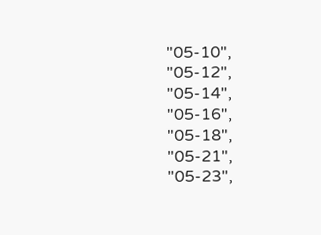"05-10",
"05-12",
"05-14",
"05-16",
"05-18",
"05-21",
"05-23",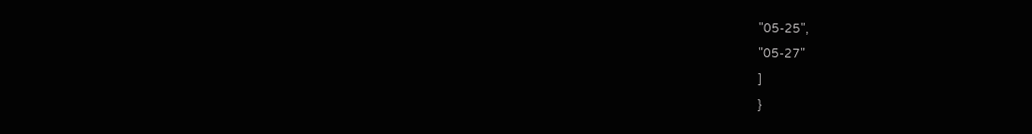"05-25",
"05-27"
]
}